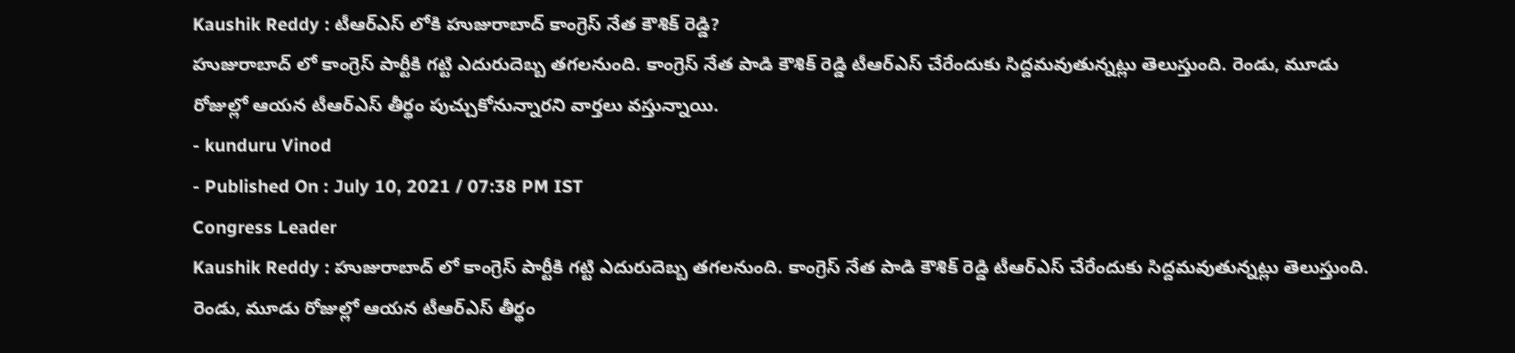Kaushik Reddy : టీఆర్ఎస్ లోకి హుజురాబాద్ కాంగ్రెస్ నేత కౌశిక్ రెడ్డి?
హుజురాబాద్ లో కాంగ్రెస్ పార్టీకి గట్టి ఎదురుదెబ్బ తగలనుంది. కాంగ్రెస్ నేత పాడి కౌశిక్ రెడ్డి టీఆర్ఎస్ చేరేందుకు సిద్దమవుతున్నట్లు తెలుస్తుంది. రెండు, మూడు రోజుల్లో ఆయన టీఆర్ఎస్ తీర్థం పుచ్చుకోనున్నారని వార్తలు వస్తున్నాయి.
- kunduru Vinod
- Published On : July 10, 2021 / 07:38 PM IST
Congress Leader
Kaushik Reddy : హుజురాబాద్ లో కాంగ్రెస్ పార్టీకి గట్టి ఎదురుదెబ్బ తగలనుంది. కాంగ్రెస్ నేత పాడి కౌశిక్ రెడ్డి టీఆర్ఎస్ చేరేందుకు సిద్దమవుతున్నట్లు తెలుస్తుంది. రెండు, మూడు రోజుల్లో ఆయన టీఆర్ఎస్ తీర్థం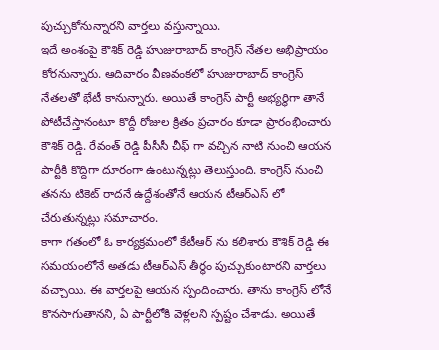పుచ్చుకోనున్నారని వార్తలు వస్తున్నాయి.
ఇదే అంశంపై కౌశిక్ రెడ్డి హుజురాబాద్ కాంగ్రెస్ నేతల అభిప్రాయం కోరనున్నారు. ఆదివారం వీణవంకలో హుజురాబాద్ కాంగ్రెస్ నేతలతో భేటీ కానున్నారు. అయితే కాంగ్రెస్ పార్టీ అభ్యర్థిగా తానే పోటీచేస్తానంటూ కొద్దీ రోజుల క్రితం ప్రచారం కూడా ప్రారంభించారు కౌశిక్ రెడ్డి. రేవంత్ రెడ్డి పీసీసీ చీఫ్ గా వచ్చిన నాటి నుంచి ఆయన పార్టీకి కొద్దిగా దూరంగా ఉంటున్నట్లు తెలుస్తుంది. కాంగ్రెస్ నుంచి తనను టికెట్ రాదనే ఉద్దేశంతోనే ఆయన టీఆర్ఎస్ లో చేరుతున్నట్లు సమాచారం.
కాగా గతంలో ఓ కార్యక్రమంలో కేటీఆర్ ను కలిశారు కౌశిక్ రెడ్డి ఈ సమయంలోనే అతడు టీఆర్ఎస్ తీర్థం పుచ్చుకుంటారని వార్తలు వచ్చాయి. ఈ వార్తలపై ఆయన స్పందించారు. తాను కాంగ్రెస్ లోనే కొనసాగుతానని, ఏ పార్టీలోకి వెళ్లలని స్పష్టం చేశాడు. అయితే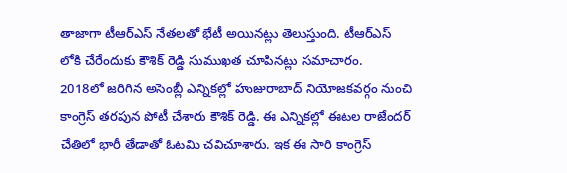తాజాగా టీఆర్ఎస్ నేతలతో భేటీ అయినట్లు తెలుస్తుంది. టీఆర్ఎస్ లోకి చేరేందుకు కౌశిక్ రెడ్డి సుముఖత చూపినట్లు సమాచారం.
2018లో జరిగిన అసెంబ్లీ ఎన్నికల్లో హుజురాబాద్ నియోజకవర్గం నుంచి కాంగ్రెస్ తరపున పోటీ చేశారు కౌశిక్ రెడ్డి. ఈ ఎన్నికల్లో ఈటల రాజేందర్ చేతిలో భారీ తేడాతో ఓటమి చవిచూశారు. ఇక ఈ సారి కాంగ్రెస్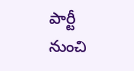పార్టీ నుంచి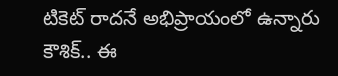టికెట్ రాదనే అభిప్రాయంలో ఉన్నారు కౌశిక్.. ఈ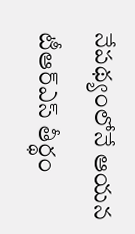నేపథ్యంలోనే ఆయన టీఆర్ఎస్ తీర్థం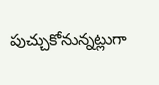పుచ్చుకోనున్నట్లుగా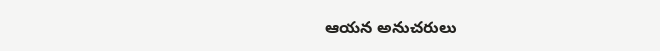ఆయన అనుచరులు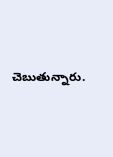చెబుతున్నారు.